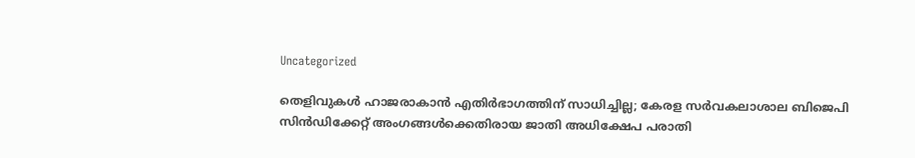Uncategorized

തെളിവുകൾ ഹാജരാകാൻ എതിർഭാഗത്തിന് സാധിച്ചില്ല; കേരള സർവകലാശാല ബിജെപി സിൻഡിക്കേറ്റ് അംഗങ്ങൾക്കെതിരായ ജാതി അധിക്ഷേപ പരാതി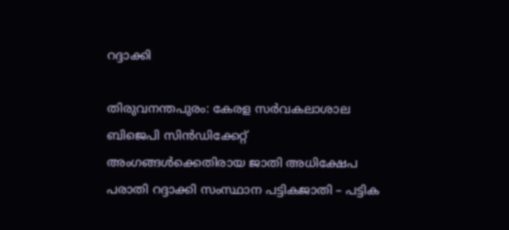റദ്ദാക്കി

തിരുവനന്തപുരം: കേരള സർവകലാശാല ബിജെപി സിൻഡിക്കേറ്റ് അംഗങ്ങൾക്കെതിരായ ജാതി അധിക്ഷേപ പരാതി റദ്ദാക്കി സംസ്ഥാന പട്ടികജാതി – പട്ടിക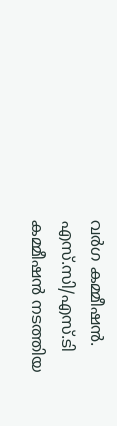വർഗ കമ്മീഷൻ. എസ്.സി/എസ്.ടി കമ്മീഷൻ നടത്തിയ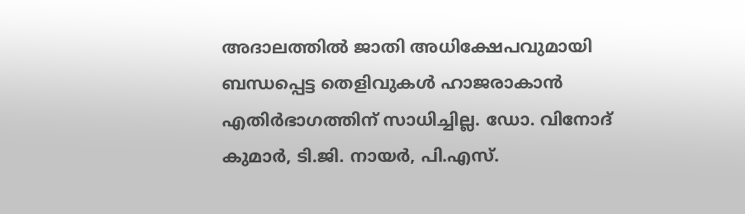അദാലത്തിൽ ജാതി അധിക്ഷേപവുമായി ബന്ധപ്പെട്ട തെളിവുകൾ ഹാജരാകാൻ എതിർഭാഗത്തിന് സാധിച്ചില്ല. ഡോ. വിനോദ് കുമാർ, ടി.ജി. നായർ, പി.എസ്.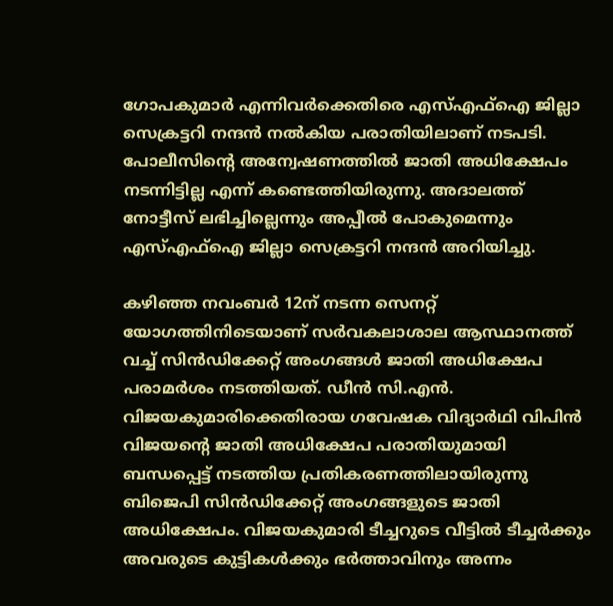ഗോപകുമാർ എന്നിവർക്കെതിരെ എസ്എഫ്ഐ ജില്ലാ സെക്രട്ടറി നന്ദൻ നൽകിയ പരാതിയിലാണ് നടപടി. പോലീസിൻ്റെ അന്വേഷണത്തിൽ ജാതി അധിക്ഷേപം നടന്നിട്ടില്ല എന്ന് കണ്ടെത്തിയിരുന്നു. അദാലത്ത് നോട്ടീസ് ലഭിച്ചില്ലെന്നും അപ്പീൽ പോകുമെന്നും എസ്എഫ്ഐ ജില്ലാ സെക്രട്ടറി നന്ദൻ അറിയിച്ചു.

കഴിഞ്ഞ നവംബർ 12ന് നടന്ന സെനറ്റ് യോഗത്തിനിടെയാണ് സർവകലാശാല ആസ്ഥാനത്ത് വച്ച് സിൻഡിക്കേറ്റ് അംഗങ്ങൾ ജാതി അധിക്ഷേപ പരാമർശം നടത്തിയത്. ഡീന്‍ സി.എന്‍. വിജയകുമാരിക്കെതിരായ ഗവേഷക വിദ്യാര്‍ഥി വിപിന്‍ വിജയൻ്റെ ജാതി അധിക്ഷേപ പരാതിയുമായി ബന്ധപ്പെട്ട് നടത്തിയ പ്രതികരണത്തിലായിരുന്നു ബിജെപി സിന്‍ഡിക്കേറ്റ് അംഗങ്ങളുടെ ജാതി അധിക്ഷേപം. വിജയകുമാരി ടീച്ചറുടെ വീട്ടില്‍ ടീച്ചര്‍ക്കും അവരുടെ കുട്ടികള്‍ക്കും ഭര്‍ത്താവിനും അന്നം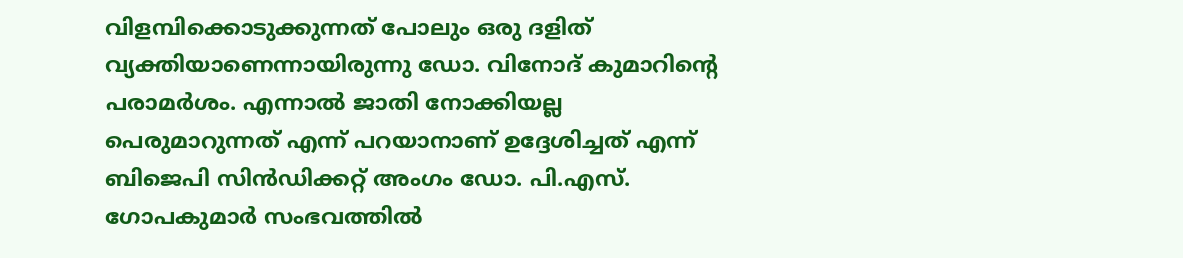വിളമ്പിക്കൊടുക്കുന്നത് പോലും ഒരു ദളിത് വ്യക്തിയാണെന്നായിരുന്നു ഡോ. വിനോദ് കുമാറിൻ്റെ പരാമര്‍ശം. എന്നാല്‍ ജാതി നോക്കിയല്ല പെരുമാറുന്നത് എന്ന് പറയാനാണ് ഉദ്ദേശിച്ചത് എന്ന് ബിജെപി സിന്‍ഡിക്കറ്റ് അംഗം ഡോ. പി.എസ്. ഗോപകുമാർ സംഭവത്തിൽ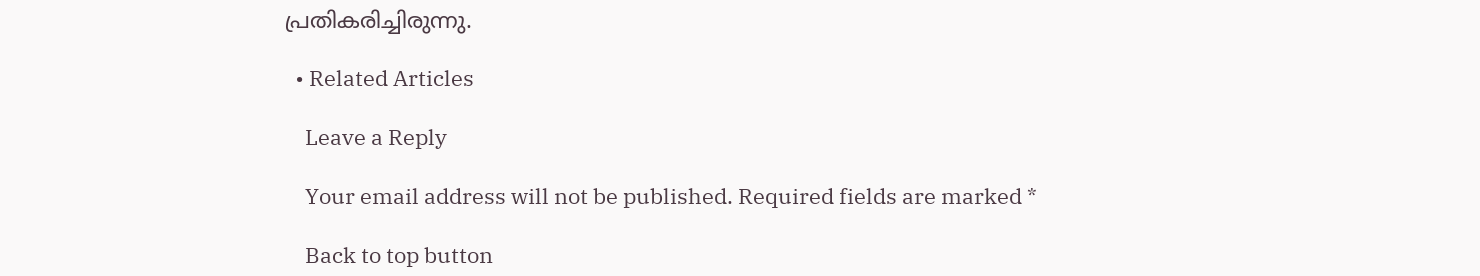പ്രതികരിച്ചിരുന്നു.

  • Related Articles

    Leave a Reply

    Your email address will not be published. Required fields are marked *

    Back to top button